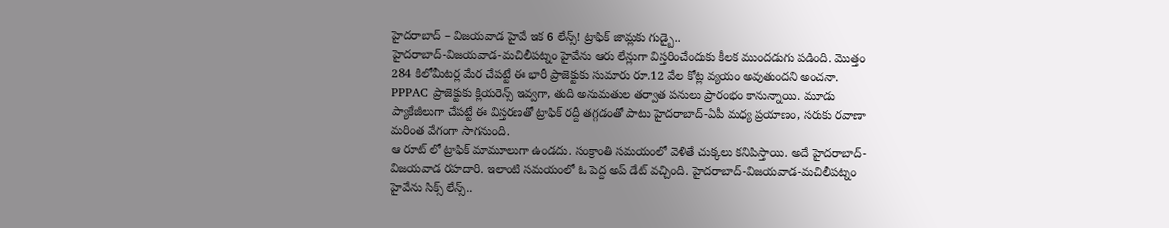హైదరాబాద్ – విజయవాడ హైవే ఇక 6 లేన్స్! ట్రాఫిక్ జామ్లకు గుడ్బై..
హైదరాబాద్-విజయవాడ-మచిలీపట్నం హైవేను ఆరు లేన్లుగా విస్తరించేందుకు కీలక ముందడుగు పడింది. మొత్తం 284 కిలోమీటర్ల మేర చేపట్టే ఈ భారీ ప్రాజెక్టుకు సుమారు రూ.12 వేల కోట్ల వ్యయం అవుతుందని అంచనా. PPPAC ప్రాజెక్టుకు క్లియరెన్స్ ఇవ్వగా, తుది అనుమతుల తర్వాత పనులు ప్రారంభం కానున్నాయి. మూడు ప్యాకేజీలుగా చేపట్టే ఈ విస్తరణతో ట్రాఫిక్ రద్దీ తగ్గడంతో పాటు హైదరాబాద్-ఏపీ మధ్య ప్రయాణం, సరుకు రవాణా మరింత వేగంగా సాగనుంది.
ఆ రూట్ లో ట్రాఫిక్ మామూలుగా ఉండదు. సంక్రాంతి సమయంలో వెళితే చుక్కలు కనిపిస్తాయి. అదే హైదరాబాద్-విజయవాడ రహదారి. ఇలాంటి సమయంలో ఓ పెద్ద అప్ డేట్ వచ్చింది. హైదరాబాద్-విజయవాడ-మచిలీపట్నం హైవేను సిక్స్ లేన్స్..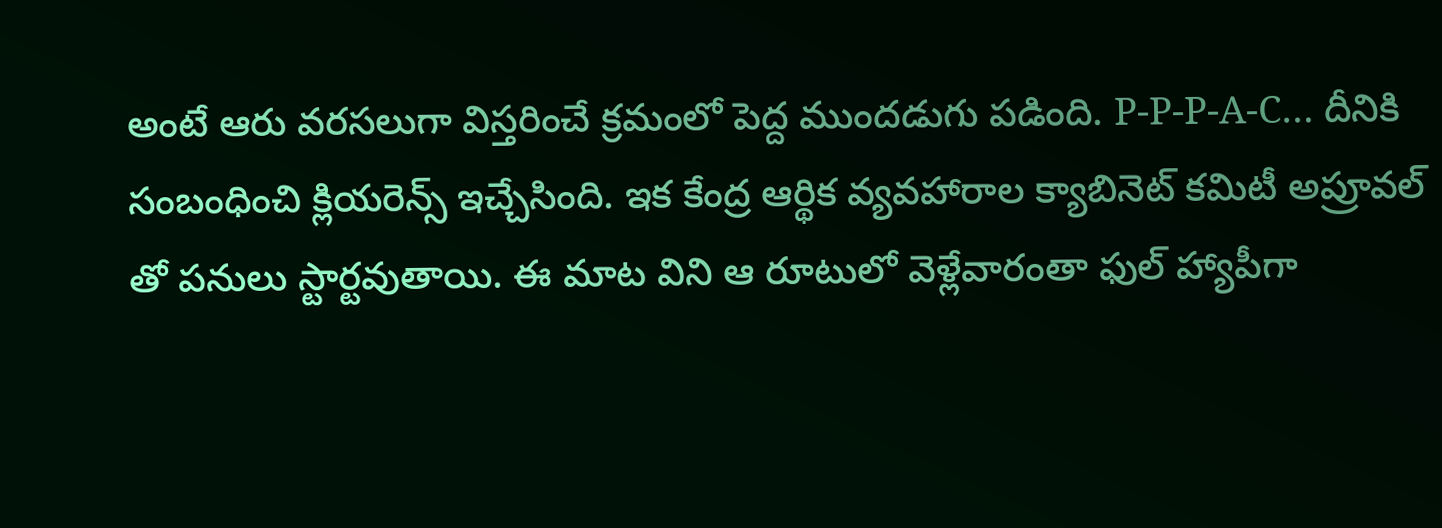అంటే ఆరు వరసలుగా విస్తరించే క్రమంలో పెద్ద ముందడుగు పడింది. P-P-P-A-C… దీనికి సంబంధించి క్లియరెన్స్ ఇచ్చేసింది. ఇక కేంద్ర ఆర్థిక వ్యవహారాల క్యాబినెట్ కమిటీ అప్రూవల్ తో పనులు స్టార్టవుతాయి. ఈ మాట విని ఆ రూటులో వెళ్లేవారంతా ఫుల్ హ్యాపీగా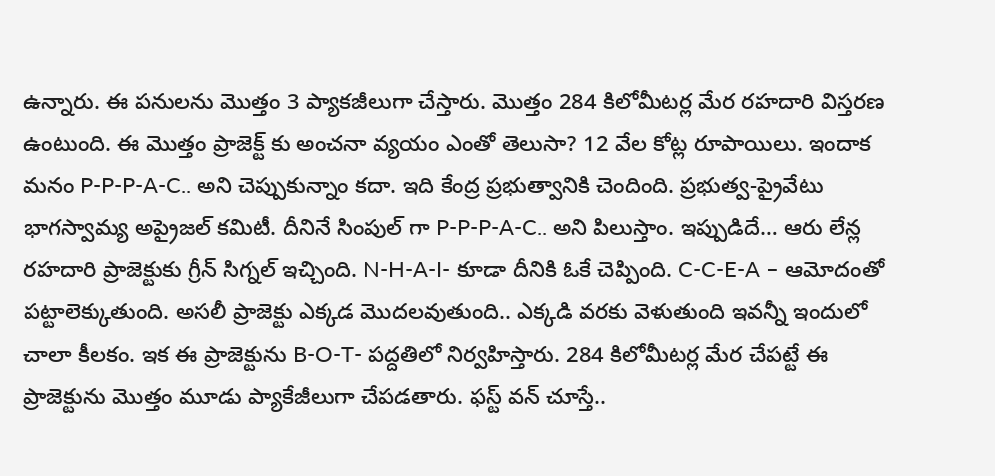ఉన్నారు. ఈ పనులను మొత్తం 3 ప్యాకజీలుగా చేస్తారు. మొత్తం 284 కిలోమీటర్ల మేర రహదారి విస్తరణ ఉంటుంది. ఈ మొత్తం ప్రాజెక్ట్ కు అంచనా వ్యయం ఎంతో తెలుసా? 12 వేల కోట్ల రూపాయిలు. ఇందాక మనం P-P-P-A-C.. అని చెప్పుకున్నాం కదా. ఇది కేంద్ర ప్రభుత్వానికి చెందింది. ప్రభుత్వ-ప్రైవేటు భాగస్వామ్య అప్రైజల్ కమిటీ. దీనినే సింపుల్ గా P-P-P-A-C.. అని పిలుస్తాం. ఇప్పుడిదే… ఆరు లేన్ల రహదారి ప్రాజెక్టుకు గ్రీన్ సిగ్నల్ ఇచ్చింది. N-H-A-I- కూడా దీనికి ఓకే చెప్పింది. C-C-E-A – ఆమోదంతో పట్టాలెక్కుతుంది. అసలీ ప్రాజెక్టు ఎక్కడ మొదలవుతుంది.. ఎక్కడి వరకు వెళుతుంది ఇవన్నీ ఇందులో చాలా కీలకం. ఇక ఈ ప్రాజెక్టును B-O-T- పద్దతిలో నిర్వహిస్తారు. 284 కిలోమీటర్ల మేర చేపట్టే ఈ ప్రాజెక్టును మొత్తం మూడు ప్యాకేజీలుగా చేపడతారు. ఫస్ట్ వన్ చూస్తే..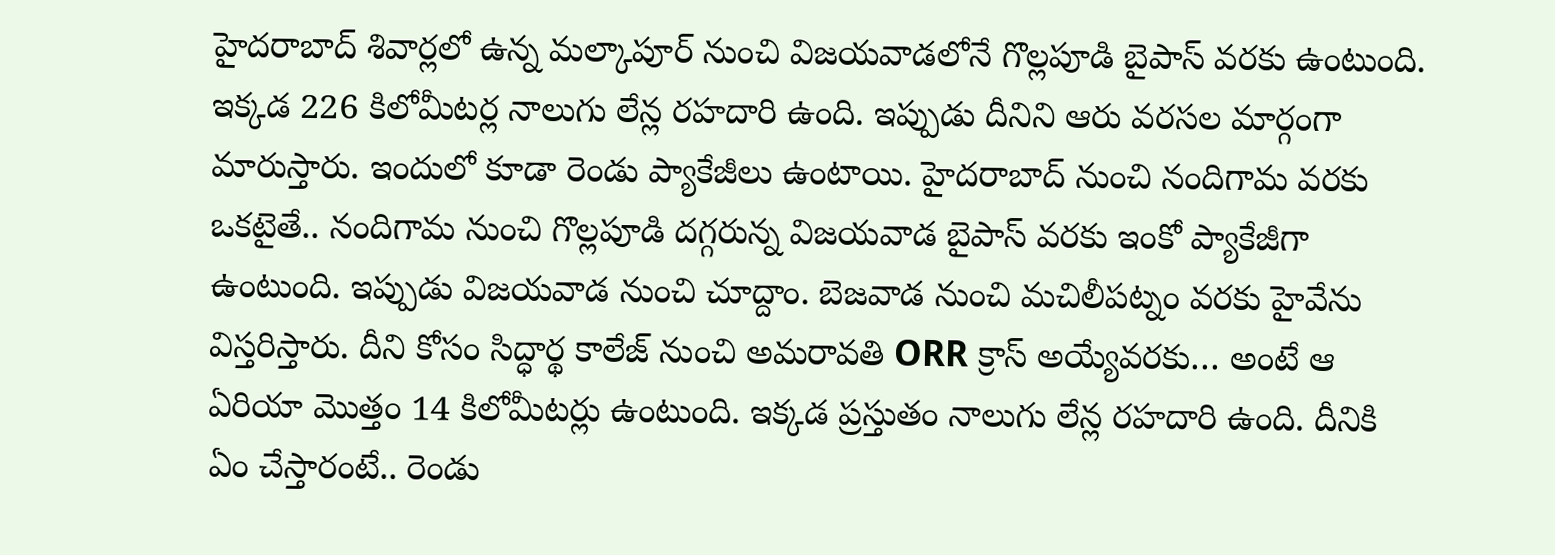హైదరాబాద్ శివార్లలో ఉన్న మల్కాపూర్ నుంచి విజయవాడలోనే గొల్లపూడి బైపాస్ వరకు ఉంటుంది. ఇక్కడ 226 కిలోమీటర్ల నాలుగు లేన్ల రహదారి ఉంది. ఇప్పుడు దీనిని ఆరు వరసల మార్గంగా మారుస్తారు. ఇందులో కూడా రెండు ప్యాకేజీలు ఉంటాయి. హైదరాబాద్ నుంచి నందిగామ వరకు ఒకటైతే.. నందిగామ నుంచి గొల్లపూడి దగ్గరున్న విజయవాడ బైపాస్ వరకు ఇంకో ప్యాకేజీగా ఉంటుంది. ఇప్పుడు విజయవాడ నుంచి చూద్దాం. బెజవాడ నుంచి మచిలీపట్నం వరకు హైవేను విస్తరిస్తారు. దీని కోసం సిద్ధార్థ కాలేజ్ నుంచి అమరావతి ORR క్రాస్ అయ్యేవరకు… అంటే ఆ ఏరియా మొత్తం 14 కిలోమీటర్లు ఉంటుంది. ఇక్కడ ప్రస్తుతం నాలుగు లేన్ల రహదారి ఉంది. దీనికి ఏం చేస్తారంటే.. రెండు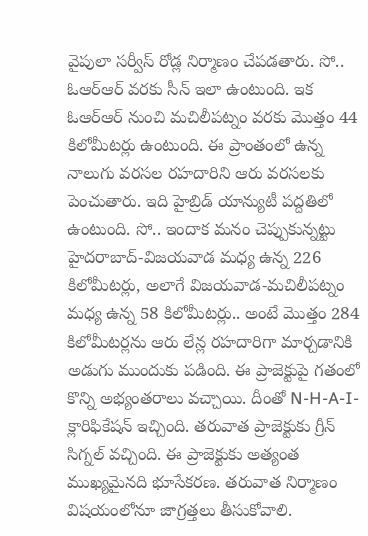వైపులా సర్వీస్ రోడ్ల నిర్మాణం చేపడతారు. సో.. ఓఆర్ఆర్ వరకు సీన్ ఇలా ఉంటుంది. ఇక ఓఆర్ఆర్ నుంచి మచిలీపట్నం వరకు మొత్తం 44 కిలోమీటర్లు ఉంటుంది. ఈ ప్రాంతంలో ఉన్న నాలుగు వరసల రహదారిని ఆరు వరసలకు పెంచుతారు. ఇది హైబ్రిడ్ యాన్యుటీ పద్దతిలో ఉంటుంది. సో.. ఇందాక మనం చెప్పుకున్నట్టు హైదరాబాద్-విజయవాడ మధ్య ఉన్న 226 కిలోమీటర్లు, అలాగే విజయవాడ-మచిలీపట్నం మధ్య ఉన్న 58 కిలోమీటర్లు.. అంటే మొత్తం 284 కిలోమీటర్లను ఆరు లేన్ల రహదారిగా మార్చడానికి అడుగు ముందుకు పడింది. ఈ ప్రాజెక్టుపై గతంలో కొన్ని అభ్యంతరాలు వచ్చాయి. దీంతో N-H-A-I- క్లారిఫికేషన్ ఇచ్చింది. తరువాత ప్రాజెక్టుకు గ్రీన్ సిగ్నల్ వచ్చింది. ఈ ప్రాజెక్టుకు అత్యంత ముఖ్యమైనది భూసేకరణ. తరువాత నిర్మాణం విషయంలోనూ జాగ్రత్తలు తీసుకోవాలి.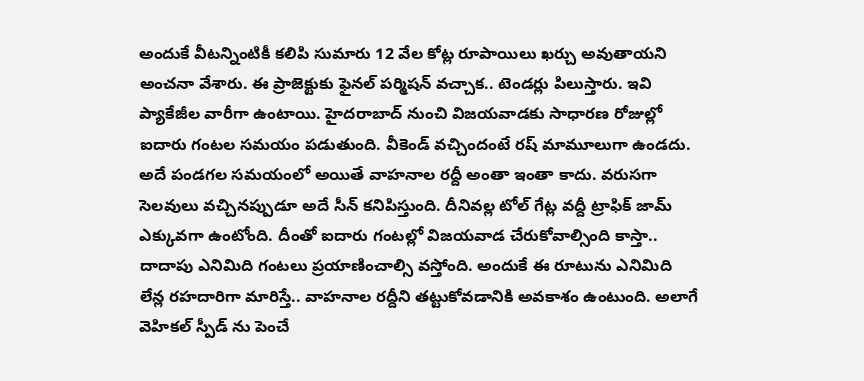అందుకే వీటన్నింటికీ కలిపి సుమారు 12 వేల కోట్ల రూపాయిలు ఖర్చు అవుతాయని అంచనా వేశారు. ఈ ప్రాజెక్టుకు ఫైనల్ పర్మిషన్ వచ్చాక.. టెండర్లు పిలుస్తారు. ఇవి ప్యాకేజీల వారీగా ఉంటాయి. హైదరాబాద్ నుంచి విజయవాడకు సాధారణ రోజుల్లో ఐదారు గంటల సమయం పడుతుంది. వీకెండ్ వచ్చిందంటే రష్ మామూలుగా ఉండదు. అదే పండగల సమయంలో అయితే వాహనాల రద్దీ అంతా ఇంతా కాదు. వరుసగా సెలవులు వచ్చినప్పుడూ అదే సీన్ కనిపిస్తుంది. దీనివల్ల టోల్ గేట్ల వద్దీ ట్రాఫిక్ జామ్ ఎక్కువగా ఉంటోంది. దీంతో ఐదారు గంటల్లో విజయవాడ చేరుకోవాల్సింది కాస్తా.. దాదాపు ఎనిమిది గంటలు ప్రయాణించాల్సి వస్తోంది. అందుకే ఈ రూటును ఎనిమిది లేన్ల రహదారిగా మారిస్తే.. వాహనాల రద్దీని తట్టుకోవడానికి అవకాశం ఉంటుంది. అలాగే వెహికల్ స్పీడ్ ను పెంచే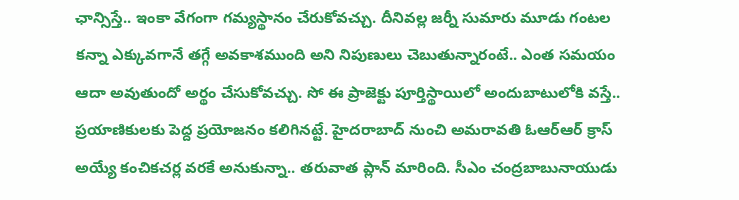ఛాన్సిస్తే.. ఇంకా వేగంగా గమ్యస్థానం చేరుకోవచ్చు. దీనివల్ల జర్నీ సుమారు మూడు గంటల కన్నా ఎక్కువగానే తగ్గే అవకాశముంది అని నిపుణులు చెబుతున్నారంటే.. ఎంత సమయం ఆదా అవుతుందో అర్థం చేసుకోవచ్చు. సో ఈ ప్రాజెక్టు పూర్తిస్థాయిలో అందుబాటులోకి వస్తే.. ప్రయాణికులకు పెద్ద ప్రయోజనం కలిగినట్టే. హైదరాబాద్ నుంచి అమరావతి ఓఆర్ఆర్ క్రాస్ అయ్యే కంచికచర్ల వరకే అనుకున్నా.. తరువాత ప్లాన్ మారింది. సీఎం చంద్రబాబునాయుడు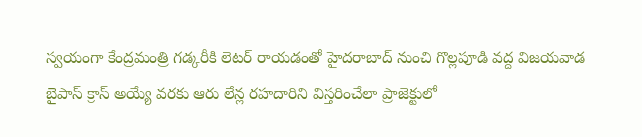స్వయంగా కేంద్రమంత్రి గడ్కరీకి లెటర్ రాయడంతో హైదరాబాద్ నుంచి గొల్లపూడి వద్ద విజయవాడ బైపాస్ క్రాస్ అయ్యే వరకు ఆరు లేన్ల రహదారిని విస్తరించేలా ప్రాజెక్టులో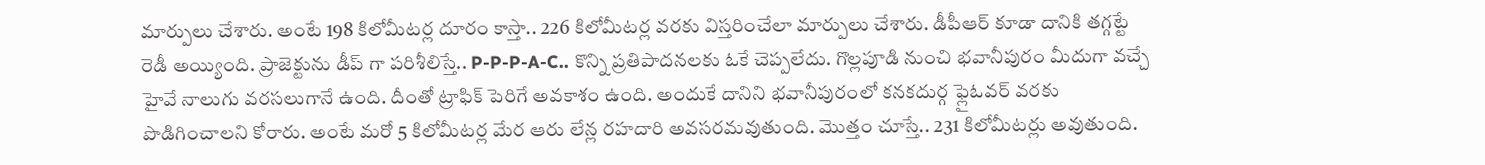మార్పులు చేశారు. అంటే 198 కిలోమీటర్ల దూరం కాస్తా.. 226 కిలోమీటర్ల వరకు విస్తరించేలా మార్పులు చేశారు. డీపీఆర్ కూడా దానికి తగ్గట్టే రెడీ అయ్యింది. ప్రాజెక్టును డీప్ గా పరిశీలిస్తే.. P-P-P-A-C.. కొన్ని ప్రతిపాదనలకు ఓకే చెప్పలేదు. గొల్లపూడి నుంచి భవానీపురం మీదుగా వచ్చే హైవే నాలుగు వరసలుగానే ఉంది. దీంతో ట్రాఫిక్ పెరిగే అవకాశం ఉంది. అందుకే దానిని భవానీపురంలో కనకదుర్గ ఫ్లైఓవర్ వరకు పొడిగించాలని కోరారు. అంటే మరో 5 కిలోమీటర్ల మేర ఆరు లేన్ల రహదారి అవసరమవుతుంది. మొత్తం చూస్తే.. 231 కిలోమీటర్లు అవుతుంది.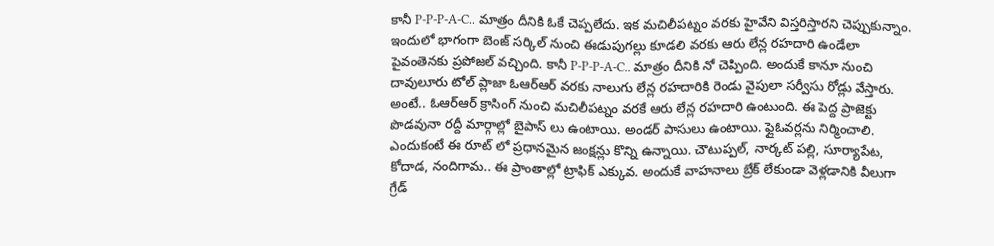కానీ P-P-P-A-C.. మాత్రం దీనికి ఓకే చెప్పలేదు. ఇక మచిలీపట్నం వరకు హైవేని విస్తరిస్తారని చెప్పుకున్నాం. ఇందులో భాగంగా బెంజ్ సర్కిల్ నుంచి ఈడుపుగల్లు కూడలి వరకు ఆరు లేన్ల రహదారి ఉండేలా పైవంతెనకు ప్రపోజల్ వచ్చింది. కానీ P-P-P-A-C.. మాత్రం దీనికి నో చెప్పింది. అందుకే కానూ నుంచి దావులూరు టోల్ ప్లాజా ఓఆర్ఆర్ వరకు నాలుగు లేన్ల రహదారికి రెండు వైపులా సర్వీసు రోడ్లు వేస్తారు. అంటే.. ఓఆర్ఆర్ క్రాసింగ్ నుంచి మచిలీపట్నం వరకే ఆరు లేన్ల రహదారి ఉంటుంది. ఈ పెద్ద ప్రాజెక్టు పొడవునా రద్దీ మార్గాల్లో బైపాస్ లు ఉంటాయి. అండర్ పాసులు ఉంటాయి. ఫ్లైఓవర్లను నిర్మించాలి. ఎందుకంటే ఈ రూట్ లో ప్రధానమైన జంక్షన్లు కొన్ని ఉన్నాయి. చౌటుప్పల్, నార్కట్ పల్లి, సూర్యాపేట, కోదాడ, నందిగామ.. ఈ ప్రాంతాల్లో ట్రాఫిక్ ఎక్కువ. అందుకే వాహనాలు బ్రేక్ లేకుండా వెళ్లడానికి వీలుగా గ్రేడ్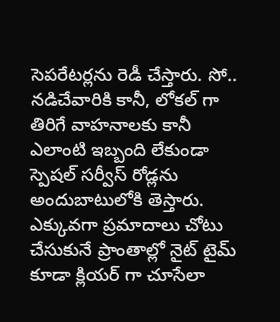సెపరేటర్లను రెడీ చేస్తారు. సో.. నడిచేవారికి కానీ, లోకల్ గా తిరిగే వాహనాలకు కానీ ఎలాంటి ఇబ్బంది లేకుండా స్పెషల్ సర్వీస్ రోడ్లను అందుబాటులోకి తెస్తారు. ఎక్కువగా ప్రమాదాలు చోటు చేసుకునే ప్రాంతాల్లో నైట్ టైమ్ కూడా క్లియర్ గా చూసేలా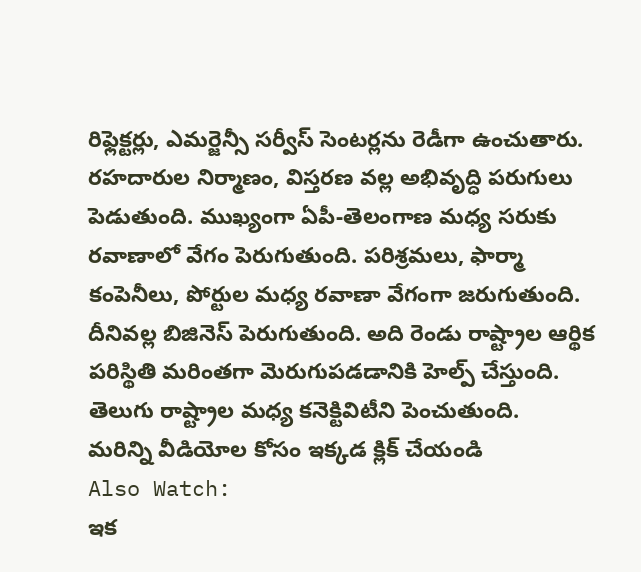రిఫ్లెక్టర్లు, ఎమర్జెన్సీ సర్వీస్ సెంటర్లను రెడీగా ఉంచుతారు. రహదారుల నిర్మాణం, విస్తరణ వల్ల అభివృద్ధి పరుగులు పెడుతుంది. ముఖ్యంగా ఏపీ-తెలంగాణ మధ్య సరుకు రవాణాలో వేగం పెరుగుతుంది. పరిశ్రమలు, ఫార్మా కంపెనీలు, పోర్టుల మధ్య రవాణా వేగంగా జరుగుతుంది. దీనివల్ల బిజినెస్ పెరుగుతుంది. అది రెండు రాష్ట్రాల ఆర్థిక పరిస్థితి మరింతగా మెరుగుపడడానికి హెల్ప్ చేస్తుంది. తెలుగు రాష్ట్రాల మధ్య కనెక్టివిటీని పెంచుతుంది.
మరిన్ని వీడియోల కోసం ఇక్కడ క్లిక్ చేయండి
Also Watch:
ఇక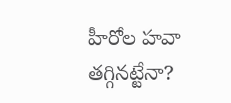హీరోల హవా తగ్గినట్టేనా?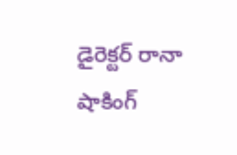డైరెక్టర్ రానా షాకింగ్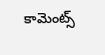కామెంట్స్